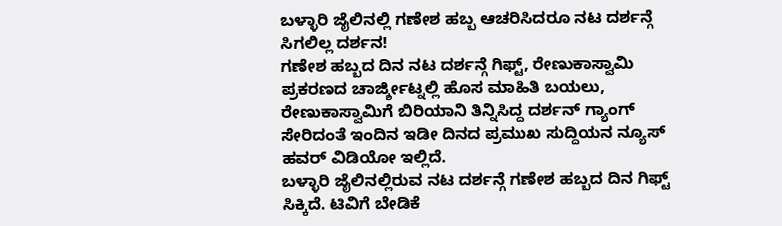ಬಳ್ಳಾರಿ ಜೈಲಿನಲ್ಲಿ ಗಣೇಶ ಹಬ್ಬ ಆಚರಿಸಿದರೂ ನಟ ದರ್ಶನ್ಗೆ ಸಿಗಲಿಲ್ಲ ದರ್ಶನ!
ಗಣೇಶ ಹಬ್ಬದ ದಿನ ನಟ ದರ್ಶನ್ಗೆ ಗಿಫ್ಟ್, ರೇಣುಕಾಸ್ವಾಮಿ ಪ್ರಕರಣದ ಚಾರ್ಜ್ಶೀಟ್ನಲ್ಲಿ ಹೊಸ ಮಾಹಿತಿ ಬಯಲು, ರೇಣುಕಾಸ್ವಾಮಿಗೆ ಬಿರಿಯಾನಿ ತಿನ್ನಿಸಿದ್ದ ದರ್ಶನ್ ಗ್ಯಾಂಗ್ ಸೇರಿದಂತೆ ಇಂದಿನ ಇಡೀ ದಿನದ ಪ್ರಮುಖ ಸುದ್ದಿಯನ ನ್ಯೂಸ್ ಹವರ್ ವಿಡಿಯೋ ಇಲ್ಲಿದೆ.
ಬಳ್ಳಾರಿ ಜೈಲಿನಲ್ಲಿರುವ ನಟ ದರ್ಶನ್ಗೆ ಗಣೇಶ ಹಬ್ಬದ ದಿನ ಗಿಫ್ಟ್ ಸಿಕ್ಕಿದೆ. ಟಿವಿಗೆ ಬೇಡಿಕೆ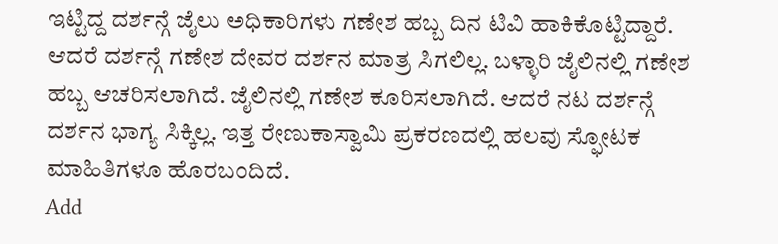ಇಟ್ಟಿದ್ದ ದರ್ಶನ್ಗೆ ಜೈಲು ಅಧಿಕಾರಿಗಳು ಗಣೇಶ ಹಬ್ಬ ದಿನ ಟಿವಿ ಹಾಕಿಕೊಟ್ಟಿದ್ದಾರೆ. ಆದರೆ ದರ್ಶನ್ಗೆ ಗಣೇಶ ದೇವರ ದರ್ಶನ ಮಾತ್ರ ಸಿಗಲಿಲ್ಲ. ಬಳ್ಳಾರಿ ಜೈಲಿನಲ್ಲಿ ಗಣೇಶ ಹಬ್ಬ ಆಚರಿಸಲಾಗಿದೆ. ಜೈಲಿನಲ್ಲಿ ಗಣೇಶ ಕೂರಿಸಲಾಗಿದೆ. ಆದರೆ ನಟ ದರ್ಶನ್ಗೆ ದರ್ಶನ ಭಾಗ್ಯ ಸಿಕ್ಕಿಲ್ಲ. ಇತ್ತ ರೇಣುಕಾಸ್ವಾಮಿ ಪ್ರಕರಣದಲ್ಲಿ ಹಲವು ಸ್ಫೋಟಕ ಮಾಹಿತಿಗಳೂ ಹೊರಬಂದಿದೆ.
Add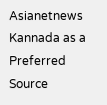Asianetnews Kannada as a Preferred Source